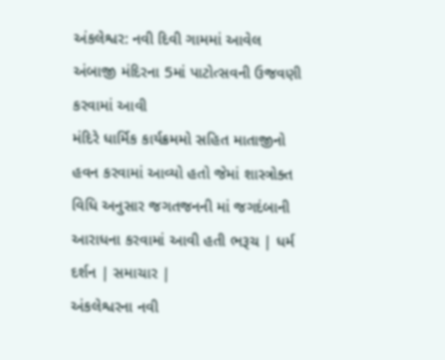અંકલેશ્વર: નવી દિવી ગામમાં આવેલ અંબાજી મંદિરના 5માં પાટોત્સવની ઉજવણી કરવામાં આવી
મંદિરે ધાર્મિક કાર્યક્રમમો સહિત માતાજીનો હવન કરવામાં આવ્યો હતો જેમાં શાસ્ત્રોક્ત વિધિ અનુસાર જગતજનની માં જગદંબાની આરાધના કરવામાં આવી હતી ભરૂચ | ધર્મ દર્શન | સમાચાર |
અંકલેશ્વરના નવી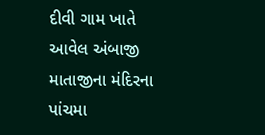દીવી ગામ ખાતે આવેલ અંબાજી માતાજીના મંદિરના પાંચમા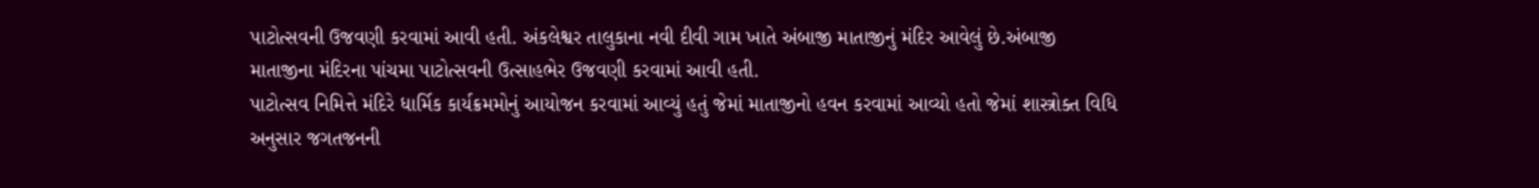પાટોત્સવની ઉજવણી કરવામાં આવી હતી. અંકલેશ્વર તાલુકાના નવી દીવી ગામ ખાતે અંબાજી માતાજીનું મંદિર આવેલું છે.અંબાજી માતાજીના મંદિરના પાંચમા પાટોત્સવની ઉત્સાહભેર ઉજવણી કરવામાં આવી હતી.
પાટોત્સવ નિમિત્તે મંદિરે ધાર્મિક કાર્યક્રમમોનું આયોજન કરવામાં આવ્યું હતું જેમાં માતાજીનો હવન કરવામાં આવ્યો હતો જેમાં શાસ્ત્રોક્ત વિધિ અનુસાર જગતજનની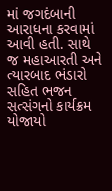માં જગદંબાની આરાધના કરવામાં આવી હતી. સાથે જ મહાઆરતી અને ત્યારબાદ ભંડારો સહિત ભજન સત્સંગનો કાર્યક્રમ યોજાયો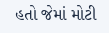હતો જેમાં મોટી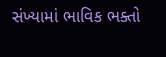સંખ્યામાં ભાવિક ભક્તો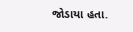જોડાયા હતા.